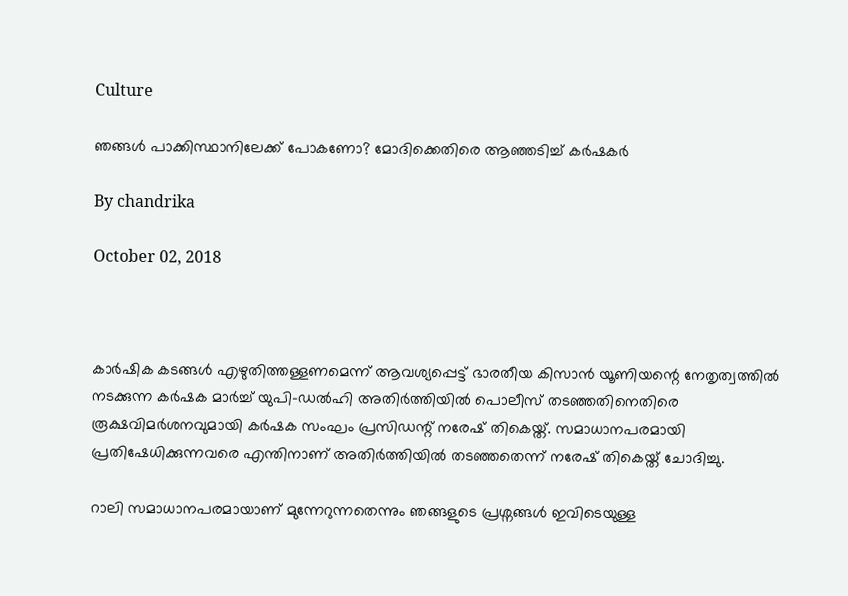Culture

ഞങ്ങള്‍ പാക്കിസ്ഥാനിലേക്ക് പോകണോ? മോദിക്കെതിരെ ആഞ്ഞടിച്ച് കര്‍ഷകര്‍

By chandrika

October 02, 2018



കാര്‍ഷിക കടങ്ങള്‍ എഴുതിത്തള്ളണമെന്ന് ആവശ്യപ്പെട്ട് ഭാരതീയ കിസാന്‍ യൂണിയന്റെ നേതൃത്വത്തില്‍ നടക്കുന്ന കര്‍ഷക മാര്‍ച്ച് യുപി-ഡല്‍ഹി അതിര്‍ത്തിയില്‍ പൊലീസ് തടഞ്ഞതിനെതിരെ രൂക്ഷവിമര്‍ശനവുമായി കര്‍ഷക സംഘം പ്രസിഡന്റ് നരേഷ് തികെയ്ത്. സമാധാനപരമായി പ്രതിഷേധിക്കുന്നവരെ എന്തിനാണ് അതിര്‍ത്തിയില്‍ തടഞ്ഞതെന്ന് നരേഷ് തികെയ്ത് ചോദിച്ചു.

റാലി സമാധാനപരമായാണ് മുന്നേറുന്നതെന്നും ഞങ്ങളുടെ പ്രശ്നങ്ങള്‍ ഇവിടെയുള്ള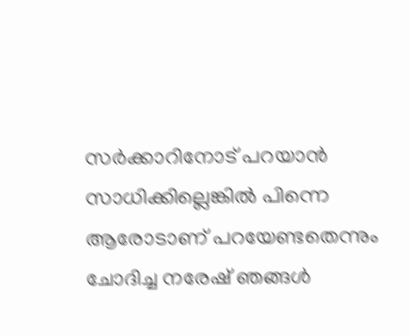സര്‍ക്കാറിനോട് പറയാന്‍ സാധിക്കില്ലെങ്കില്‍ പിന്നെ ആരോടാണ് പറയേണ്ടതെന്നും ചോദിച്ച നരേഷ് ഞങ്ങള്‍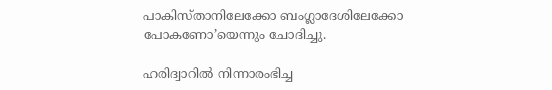പാകിസ്താനിലേക്കോ ബംഗ്ലാദേശിലേക്കോ പോകണോ’യെന്നും ചോദിച്ചു.

ഹരിദ്വാറില്‍ നിന്നാരംഭിച്ച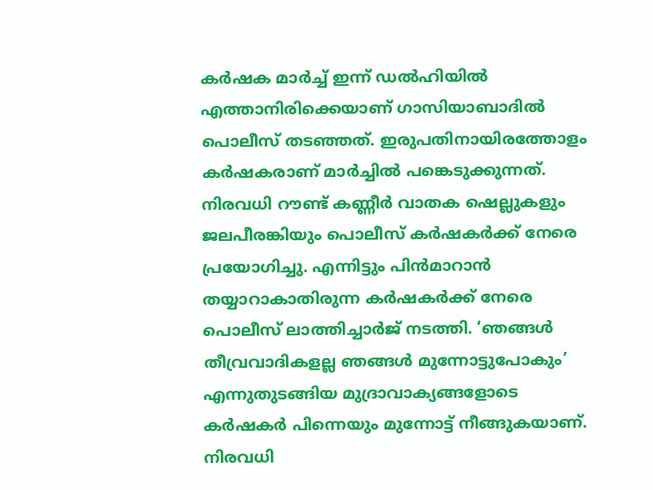കര്‍ഷക മാര്‍ച്ച് ഇന്ന് ഡല്‍ഹിയില്‍ എത്താനിരിക്കെയാണ് ഗാസിയാബാദില്‍ പൊലീസ് തടഞ്ഞത്. ഇരുപതിനായിരത്തോളം കര്‍ഷകരാണ് മാര്‍ച്ചില്‍ പങ്കെടുക്കുന്നത്. നിരവധി റൗണ്ട് കണ്ണീര്‍ വാതക ഷെല്ലുകളും ജലപീരങ്കിയും പൊലീസ് കര്‍ഷകര്‍ക്ക് നേരെ പ്രയോഗിച്ചു. എന്നിട്ടും പിന്‍മാറാന്‍ തയ്യാറാകാതിരുന്ന കര്‍ഷകര്‍ക്ക് നേരെ പൊലീസ് ലാത്തിച്ചാര്‍ജ് നടത്തി. ‘ഞങ്ങള്‍ തീവ്രവാദികളല്ല ഞങ്ങള്‍ മുന്നോട്ടുപോകും’ എന്നുതുടങ്ങിയ മുദ്രാവാക്യങ്ങളോടെ കര്‍ഷകര്‍ പിന്നെയും മുന്നോട്ട് നീങ്ങുകയാണ്. നിരവധി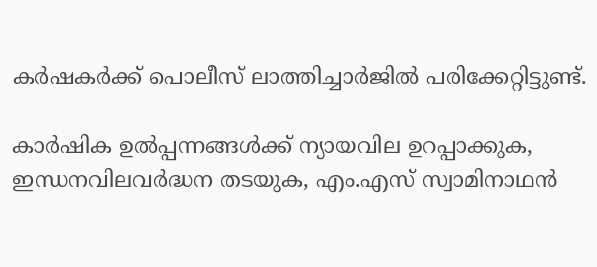കര്‍ഷകര്‍ക്ക് പൊലീസ് ലാത്തിച്ചാര്‍ജില്‍ പരിക്കേറ്റിട്ടുണ്ട്.

കാര്‍ഷിക ഉല്‍പ്പന്നങ്ങള്‍ക്ക് ന്യായവില ഉറപ്പാക്കുക, ഇന്ധനവിലവര്‍ദ്ധന തടയുക, എം.എസ് സ്വാമിനാഥന്‍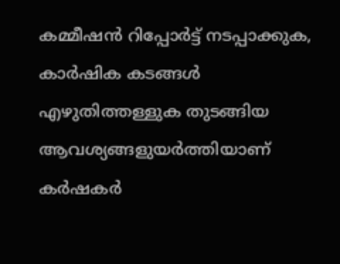കമ്മീഷന്‍ റിപ്പോര്‍ട്ട് നടപ്പാക്കുക, കാര്‍ഷിക കടങ്ങള്‍ എഴുതിത്തള്ളുക തുടങ്ങിയ ആവശ്യങ്ങളുയര്‍ത്തിയാണ് കര്‍ഷകര്‍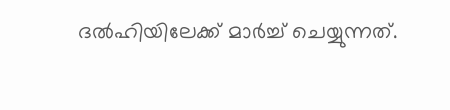ദല്‍ഹിയിലേക്ക് മാര്‍ച്ച് ചെയ്യുന്നത്.